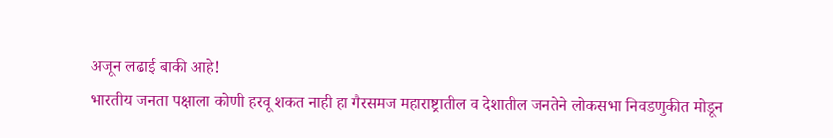अजून लढाई बाकी आहे!
भारतीय जनता पक्षाला कोणी हरवू शकत नाही हा गैरसमज महाराष्ट्रातील व देशातील जनतेने लोकसभा निवडणुकीत मोडून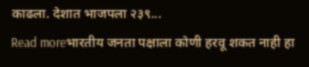काढला. देशात भाजपला २३९...
Read moreभारतीय जनता पक्षाला कोणी हरवू शकत नाही हा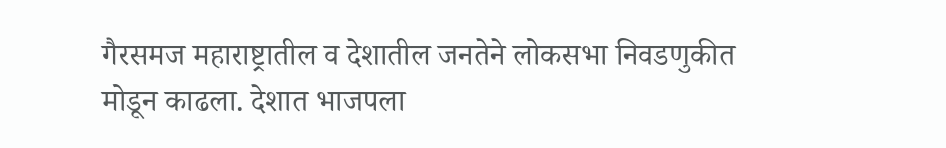गैरसमज महाराष्ट्रातील व देशातील जनतेने लोकसभा निवडणुकीत मोडून काढला. देशात भाजपला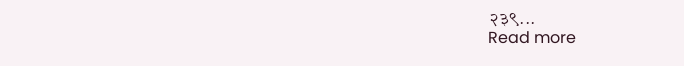२३९...
Read more